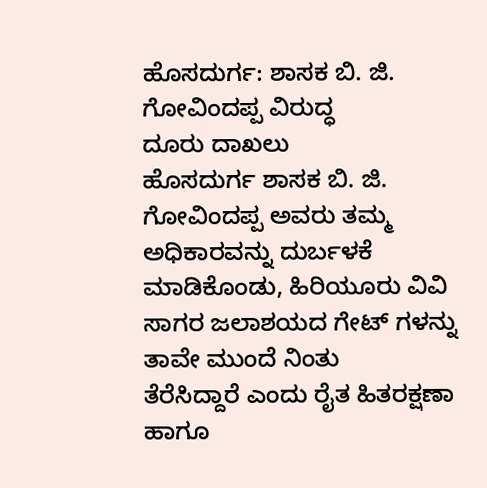ಹೊಸದುರ್ಗ: ಶಾಸಕ ಬಿ. ಜಿ. ಗೋವಿಂದಪ್ಪ ವಿರುದ್ಧ
ದೂರು ದಾಖಲು
ಹೊಸದುರ್ಗ ಶಾಸಕ ಬಿ. ಜಿ. ಗೋವಿಂದಪ್ಪ ಅವರು ತಮ್ಮ
ಅಧಿಕಾರವನ್ನು ದುರ್ಬಳಕೆ ಮಾಡಿಕೊಂಡು, ಹಿರಿಯೂರು ವಿವಿ
ಸಾಗರ ಜಲಾಶಯದ ಗೇಟ್ ಗಳನ್ನು ತಾವೇ ಮುಂದೆ ನಿಂತು
ತೆರೆಸಿದ್ದಾರೆ ಎಂದು ರೈತ ಹಿತರಕ್ಷಣಾ ಹಾಗೂ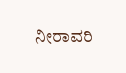ನೀರಾವರಿ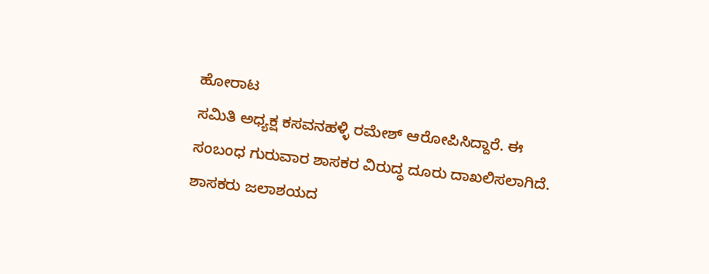ಹೋರಾಟ
ಸಮಿತಿ ಅಧ್ಯಕ್ಷ ಕಸವನಹಳ್ಳಿ ರಮೇಶ್ ಆರೋಪಿಸಿದ್ದಾರೆ. ಈ
ಸಂಬಂಧ ಗುರುವಾರ ಶಾಸಕರ ವಿರುದ್ಧ ದೂರು ದಾಖಲಿಸಲಾಗಿದೆ.
ಶಾಸಕರು ಜಲಾಶಯದ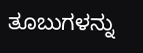ತೂಬುಗಳನ್ನು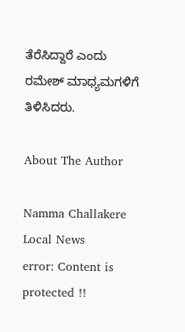ತೆರೆಸಿದ್ದಾರೆ ಎಂದು
ರಮೇಶ್ ಮಾಧ್ಯಮಗಳಿಗೆ ತಿಳಿಸಿದರು.

About The Author

Namma Challakere Local News
error: Content is protected !!